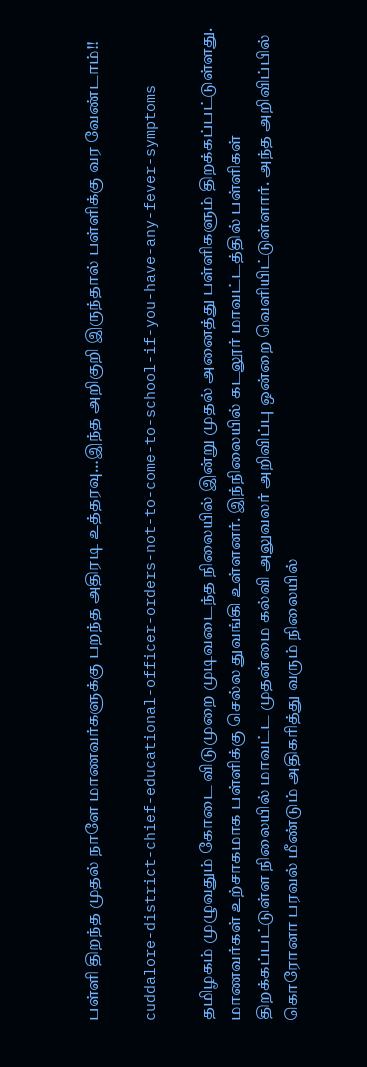பள்ளி திறந்த முதல் நாளே மாணவர்களுக்கு பறந்த அதிரடி உத்தரவு…இந்த அறிகுறி இருந்தால் பள்ளிக்கு வர வேண்டாம்!!

cuddalore-district-chief-educational-officer-orders-not-to-come-to-school-if-you-have-any-fever-symptoms

தமிழகம் முழுவதும் கோடை விடுமுறை முடிவடைந்த நிலையில் இன்று முதல் அனைத்து பள்ளிகளும் திறக்கப்பட்டுள்ளது. மாணவர்கள் உற்சாகமாக பள்ளிக்கு செல்ல துவங்கி உள்ளனர். இந்நிலையில் கடலூர் மாவட்டத்தில் பள்ளிகள் திறக்கப்பட்டுள்ள நிலையில் மாவட்ட முதன்மை கல்வி அலுவலர் அறிவிப்பு ஒன்றை வெளியிட்டுள்ளார். அந்த அறிவிப்பில் கொரோனா பரவல் மீண்டும் அதிகரித்து வரும் நிலையில்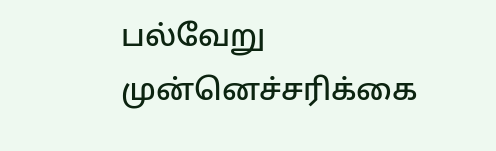பல்வேறு முன்னெச்சரிக்கை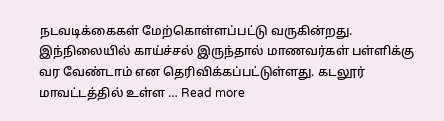நடவடிக்கைகள் மேற்கொள்ளப்பட்டு வருகின்றது. இந்நிலையில் காய்ச்சல் இருந்தால் மாணவர்கள் பள்ளிக்கு வர வேண்டாம் என தெரிவிக்கப்பட்டுள்ளது. கடலூர் மாவட்டத்தில் உள்ள … Read more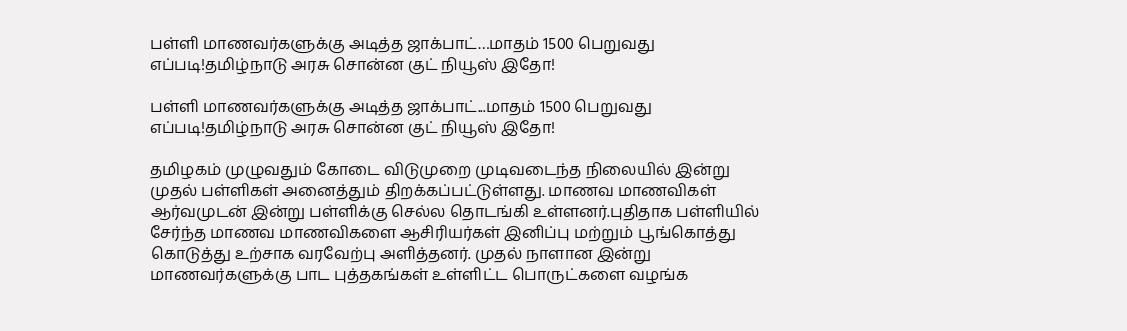பள்ளி மாணவர்களுக்கு அடித்த ஜாக்பாட்…மாதம் 1500 பெறுவது எப்படி!தமிழ்நாடு அரசு சொன்ன குட் நியூஸ் இதோ!

பள்ளி மாணவர்களுக்கு அடித்த ஜாக்பாட்...மாதம் 1500 பெறுவது எப்படி!தமிழ்நாடு அரசு சொன்ன குட் நியூஸ் இதோ!

தமிழகம் முழுவதும் கோடை விடுமுறை முடிவடைந்த நிலையில் இன்று முதல் பள்ளிகள் அனைத்தும் திறக்கப்பட்டுள்ளது. மாணவ மாணவிகள் ஆர்வமுடன் இன்று பள்ளிக்கு செல்ல தொடங்கி உள்ளனர்.புதிதாக பள்ளியில் சேர்ந்த மாணவ மாணவிகளை ஆசிரியர்கள் இனிப்பு மற்றும் பூங்கொத்து கொடுத்து உற்சாக வரவேற்பு அளித்தனர். முதல் நாளான இன்று மாணவர்களுக்கு பாட புத்தகங்கள் உள்ளிட்ட பொருட்களை வழங்க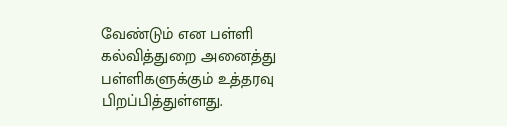வேண்டும் என பள்ளி கல்வித்துறை அனைத்து பள்ளிகளுக்கும் உத்தரவு பிறப்பித்துள்ளது.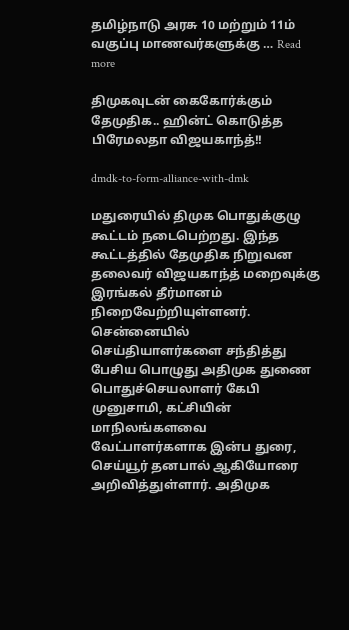தமிழ்நாடு அரசு 10 மற்றும் 11ம் வகுப்பு மாணவர்களுக்கு … Read more

திமுகவுடன் கைகோர்க்கும் தேமுதிக.. ஹின்ட் கொடுத்த பிரேமலதா விஜயகாந்த்!!

dmdk-to-form-alliance-with-dmk

மதுரையில் திமுக பொதுக்குழு கூட்டம் நடைபெற்றது. இந்த கூட்டத்தில் தேமுதிக நிறுவன தலைவர் விஜயகாந்த் மறைவுக்கு இரங்கல் தீர்மானம் நிறைவேற்றியுள்ளனர். சென்னையில் செய்தியாளர்களை சந்தித்து பேசிய பொழுது அதிமுக துணை பொதுச்செயலாளர் கேபி முனுசாமி, கட்சியின் மாநிலங்களவை வேட்பாளர்களாக இன்ப துரை, செய்யூர் தனபால் ஆகியோரை அறிவித்துள்ளார். அதிமுக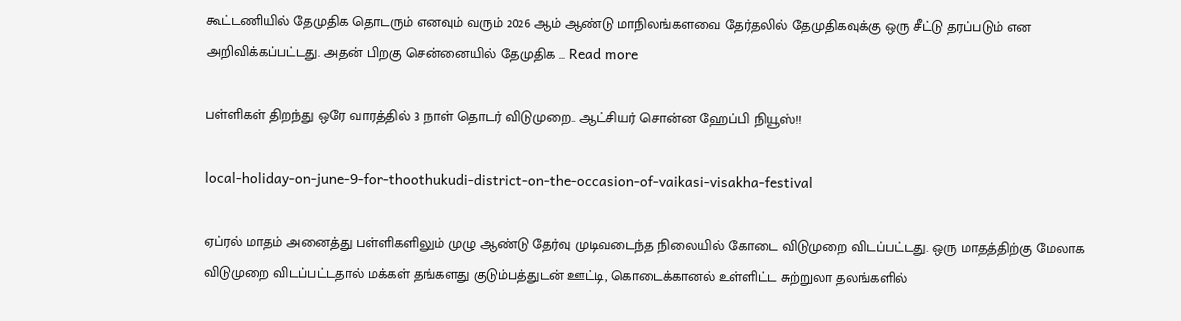கூட்டணியில் தேமுதிக தொடரும் எனவும் வரும் 2026 ஆம் ஆண்டு மாநிலங்களவை தேர்தலில் தேமுதிகவுக்கு ஒரு சீட்டு தரப்படும் என அறிவிக்கப்பட்டது. அதன் பிறகு சென்னையில் தேமுதிக … Read more

பள்ளிகள் திறந்து ஒரே வாரத்தில் 3 நாள் தொடர் விடுமுறை.. ஆட்சியர் சொன்ன ஹேப்பி நியூஸ்!!

local-holiday-on-june-9-for-thoothukudi-district-on-the-occasion-of-vaikasi-visakha-festival

ஏப்ரல் மாதம் அனைத்து பள்ளிகளிலும் முழு ஆண்டு தேர்வு முடிவடைந்த நிலையில் கோடை விடுமுறை விடப்பட்டது. ஒரு மாதத்திற்கு மேலாக விடுமுறை விடப்பட்டதால் மக்கள் தங்களது குடும்பத்துடன் ஊட்டி, கொடைக்கானல் உள்ளிட்ட சுற்றுலா தலங்களில்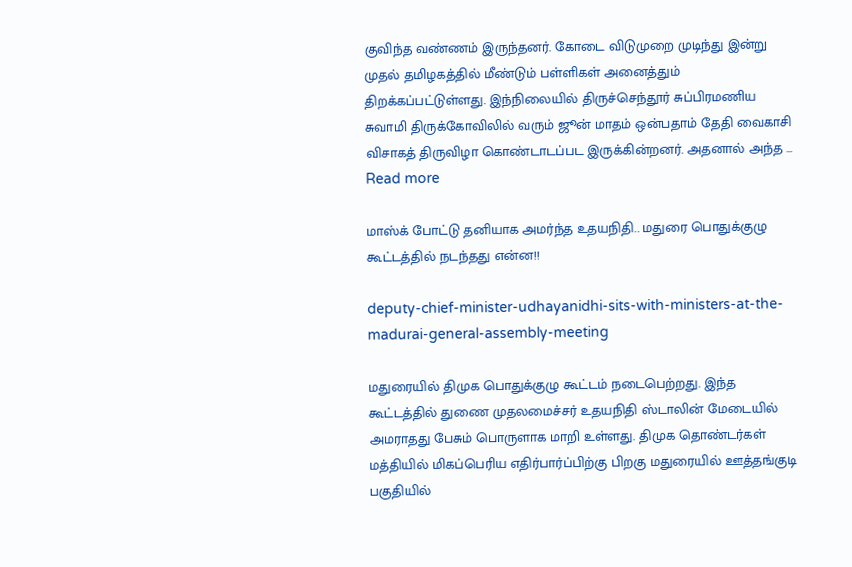குவிந்த வண்ணம் இருந்தனர். கோடை விடுமுறை முடிந்து இன்று முதல் தமிழகத்தில் மீண்டும் பள்ளிகள் அனைத்தும் திறக்கப்பட்டுள்ளது. இந்நிலையில் திருச்செந்தூர் சுப்பிரமணிய சுவாமி திருக்கோவிலில் வரும் ஜூன் மாதம் ஒன்பதாம் தேதி வைகாசி விசாகத் திருவிழா கொண்டாடப்பட இருக்கின்றனர். அதனால் அந்த … Read more

மாஸ்க் போட்டு தனியாக அமர்ந்த உதயநிதி.. மதுரை பொதுக்குழு கூட்டத்தில் நடந்தது என்ன!!

deputy-chief-minister-udhayanidhi-sits-with-ministers-at-the-madurai-general-assembly-meeting

மதுரையில் திமுக பொதுக்குழு கூட்டம் நடைபெற்றது. இந்த கூட்டத்தில் துணை முதலமைச்சர் உதயநிதி ஸ்டாலின் மேடையில் அமராதது பேசும் பொருளாக மாறி உள்ளது. திமுக தொண்டர்கள் மத்தியில் மிகப்பெரிய எதிர்பார்ப்பிற்கு பிறகு மதுரையில் ஊத்தங்குடி பகுதியில்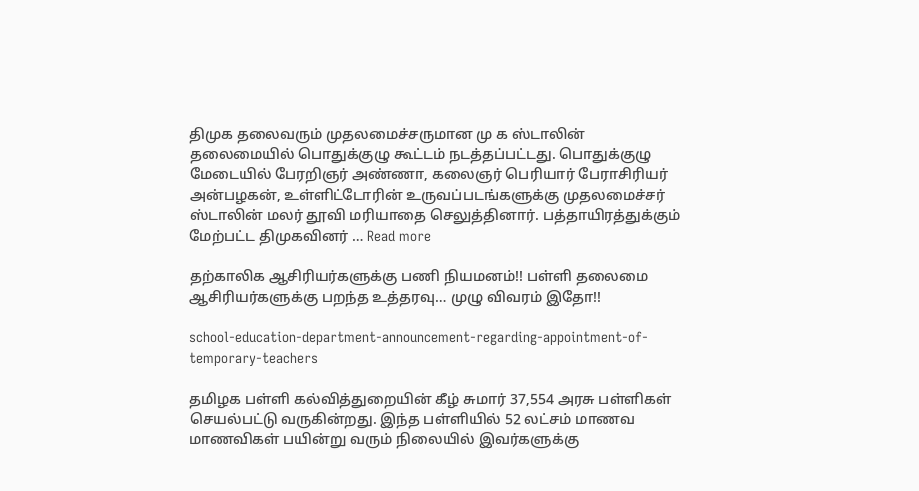திமுக தலைவரும் முதலமைச்சருமான மு க ஸ்டாலின் தலைமையில் பொதுக்குழு கூட்டம் நடத்தப்பட்டது. பொதுக்குழு மேடையில் பேரறிஞர் அண்ணா, கலைஞர் பெரியார் பேராசிரியர் அன்பழகன், உள்ளிட்டோரின் உருவப்படங்களுக்கு முதலமைச்சர் ஸ்டாலின் மலர் தூவி மரியாதை செலுத்தினார். பத்தாயிரத்துக்கும் மேற்பட்ட திமுகவினர் … Read more

தற்காலிக ஆசிரியர்களுக்கு பணி நியமனம்!! பள்ளி தலைமை ஆசிரியர்களுக்கு பறந்த உத்தரவு… முழு விவரம் இதோ!!

school-education-department-announcement-regarding-appointment-of-temporary-teachers

தமிழக பள்ளி கல்வித்துறையின் கீழ் சுமார் 37,554 அரசு பள்ளிகள் செயல்பட்டு வருகின்றது. இந்த பள்ளியில் 52 லட்சம் மாணவ மாணவிகள் பயின்று வரும் நிலையில் இவர்களுக்கு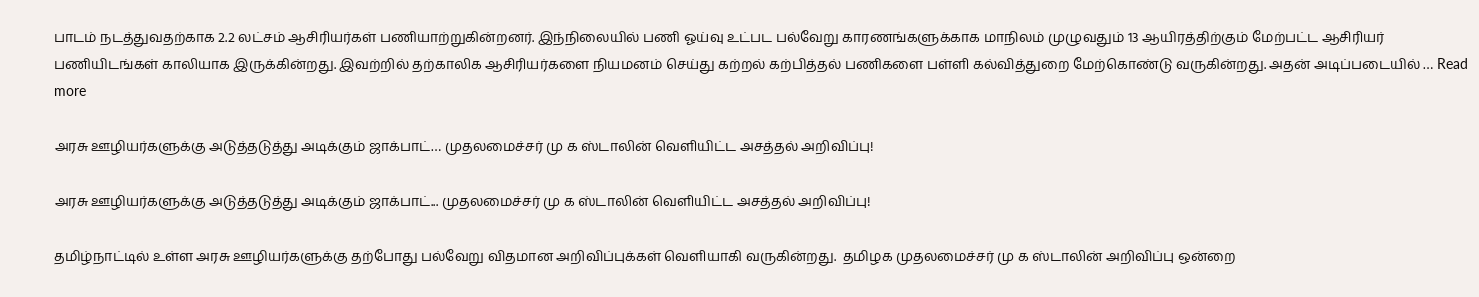பாடம் நடத்துவதற்காக 2.2 லட்சம் ஆசிரியர்கள் பணியாற்றுகின்றனர். இந்நிலையில் பணி ஓய்வு உட்பட பல்வேறு காரணங்களுக்காக மாநிலம் முழுவதும் 13 ஆயிரத்திற்கும் மேற்பட்ட ஆசிரியர் பணியிடங்கள் காலியாக இருக்கின்றது. இவற்றில் தற்காலிக ஆசிரியர்களை நியமனம் செய்து கற்றல் கற்பித்தல் பணிகளை பள்ளி கல்வித்துறை மேற்கொண்டு வருகின்றது. அதன் அடிப்படையில் … Read more

அரசு ஊழியர்களுக்கு அடுத்தடுத்து அடிக்கும் ஜாக்பாட்… முதலமைச்சர் மு க ஸ்டாலின் வெளியிட்ட அசத்தல் அறிவிப்பு!

அரசு ஊழியர்களுக்கு அடுத்தடுத்து அடிக்கும் ஜாக்பாட்... முதலமைச்சர் மு க ஸ்டாலின் வெளியிட்ட அசத்தல் அறிவிப்பு!

தமிழ்நாட்டில் உள்ள அரசு ஊழியர்களுக்கு தற்போது பல்வேறு விதமான அறிவிப்புக்கள் வெளியாகி வருகின்றது.  தமிழக முதலமைச்சர் மு க ஸ்டாலின் அறிவிப்பு ஒன்றை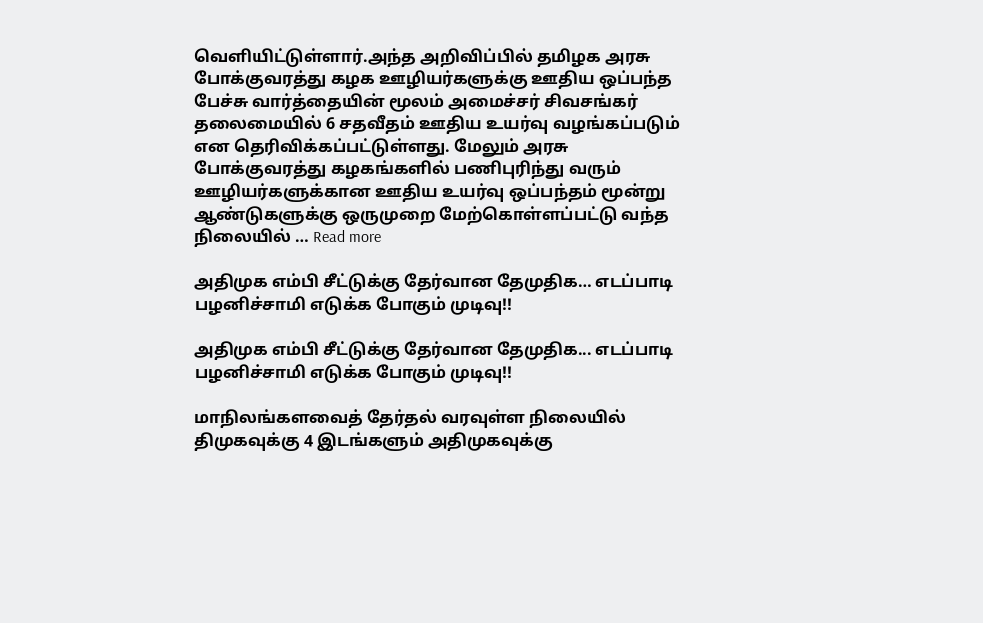வெளியிட்டுள்ளார்.அந்த அறிவிப்பில் தமிழக அரசு போக்குவரத்து கழக ஊழியர்களுக்கு ஊதிய ஒப்பந்த பேச்சு வார்த்தையின் மூலம் அமைச்சர் சிவசங்கர் தலைமையில் 6 சதவீதம் ஊதிய உயர்வு வழங்கப்படும் என தெரிவிக்கப்பட்டுள்ளது. மேலும் அரசு போக்குவரத்து கழகங்களில் பணிபுரிந்து வரும் ஊழியர்களுக்கான ஊதிய உயர்வு ஒப்பந்தம் மூன்று ஆண்டுகளுக்கு ஒருமுறை மேற்கொள்ளப்பட்டு வந்த நிலையில் … Read more

அதிமுக எம்பி சீட்டுக்கு தேர்வான தேமுதிக… எடப்பாடி பழனிச்சாமி எடுக்க போகும் முடிவு!!

அதிமுக எம்பி சீட்டுக்கு தேர்வான தேமுதிக... எடப்பாடி பழனிச்சாமி எடுக்க போகும் முடிவு!!

மாநிலங்களவைத் தேர்தல் வரவுள்ள நிலையில் திமுகவுக்கு 4 இடங்களும் அதிமுகவுக்கு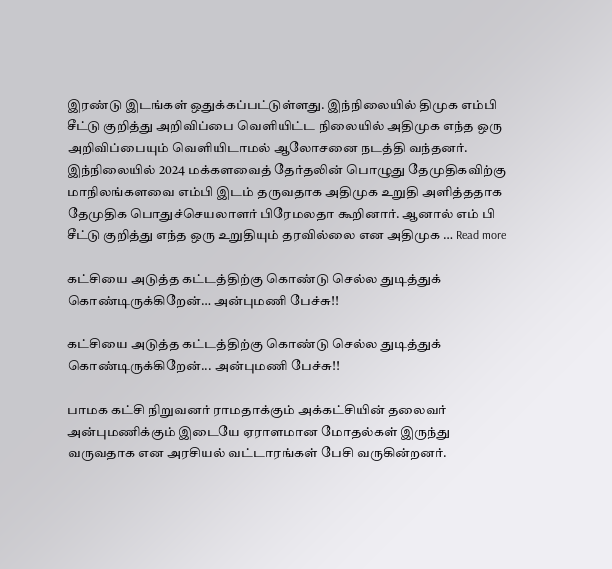இரண்டு இடங்கள் ஒதுக்கப்பட்டுள்ளது. இந்நிலையில் திமுக எம்பி சீட்டு குறித்து அறிவிப்பை வெளியிட்ட நிலையில் அதிமுக எந்த ஒரு அறிவிப்பையும் வெளியிடாமல் ஆலோசனை நடத்தி வந்தனர். இந்நிலையில் 2024 மக்களவைத் தேர்தலின் பொழுது தேமுதிகவிற்கு மாநிலங்களவை எம்பி இடம் தருவதாக அதிமுக உறுதி அளித்ததாக தேமுதிக பொதுச்செயலாளர் பிரேமலதா கூறினார். ஆனால் எம் பி சீட்டு குறித்து எந்த ஒரு உறுதியும் தரவில்லை என அதிமுக … Read more

கட்சியை அடுத்த கட்டத்திற்கு கொண்டு செல்ல துடித்துக் கொண்டிருக்கிறேன்… அன்புமணி பேச்சு!!

கட்சியை அடுத்த கட்டத்திற்கு கொண்டு செல்ல துடித்துக் கொண்டிருக்கிறேன்... அன்புமணி பேச்சு!!

பாமக கட்சி நிறுவனர் ராமதாக்கும் அக்கட்சியின் தலைவர் அன்புமணிக்கும் இடையே ஏராளமான மோதல்கள் இருந்து வருவதாக என அரசியல் வட்டாரங்கள் பேசி வருகின்றனர்.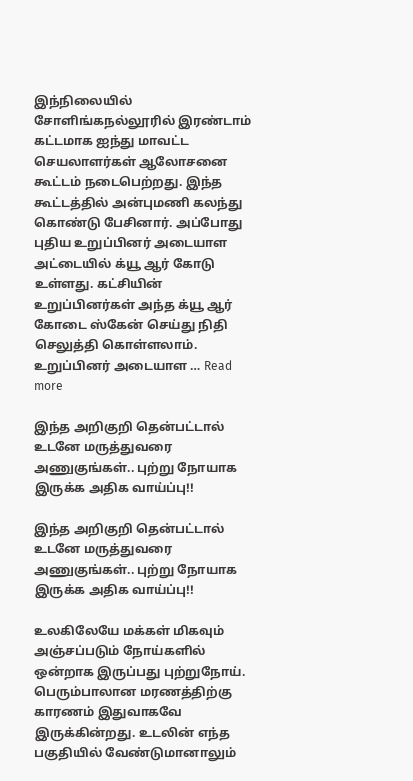இந்நிலையில் சோளிங்கநல்லூரில் இரண்டாம் கட்டமாக ஐந்து மாவட்ட செயலாளர்கள் ஆலோசனை கூட்டம் நடைபெற்றது. இந்த கூட்டத்தில் அன்புமணி கலந்து கொண்டு பேசினார். அப்போது புதிய உறுப்பினர் அடையாள அட்டையில் க்யூ ஆர் கோடு உள்ளது. கட்சியின் உறுப்பினர்கள் அந்த க்யூ ஆர் கோடை ஸ்கேன் செய்து நிதி செலுத்தி கொள்ளலாம். உறுப்பினர் அடையாள … Read more

இந்த அறிகுறி தென்பட்டால் உடனே மருத்துவரை அணுகுங்கள்.. புற்று நோயாக இருக்க அதிக வாய்ப்பு!!

இந்த அறிகுறி தென்பட்டால் உடனே மருத்துவரை அணுகுங்கள்.. புற்று நோயாக இருக்க அதிக வாய்ப்பு!!

உலகிலேயே மக்கள் மிகவும் அஞ்சப்படும் நோய்களில் ஒன்றாக இருப்பது புற்றுநோய். பெரும்பாலான மரணத்திற்கு காரணம் இதுவாகவே இருக்கின்றது. உடலின் எந்த பகுதியில் வேண்டுமானாலும்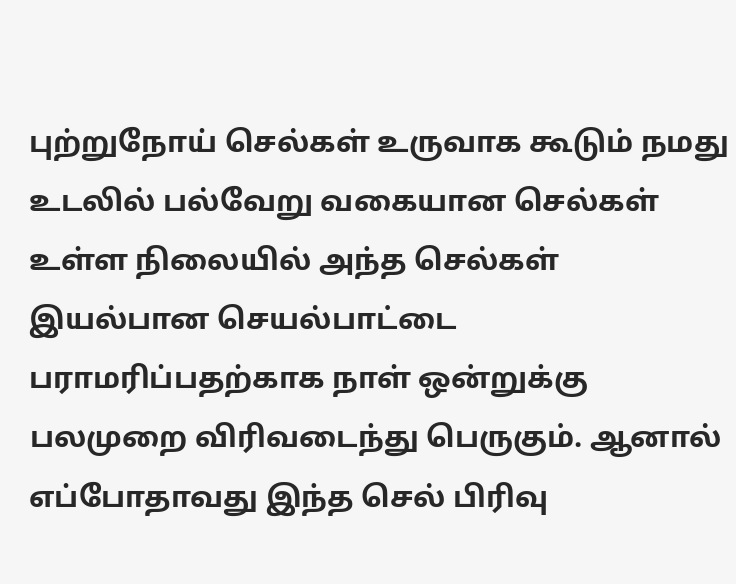புற்றுநோய் செல்கள் உருவாக கூடும் நமது உடலில் பல்வேறு வகையான செல்கள் உள்ள நிலையில் அந்த செல்கள் இயல்பான செயல்பாட்டை பராமரிப்பதற்காக நாள் ஒன்றுக்கு பலமுறை விரிவடைந்து பெருகும். ஆனால் எப்போதாவது இந்த செல் பிரிவு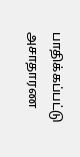பாதிக்கப்பட்டு அசாதாரண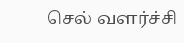செல் வளர்ச்சி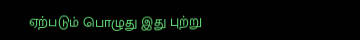ஏற்படும் பொழுது இது புற்று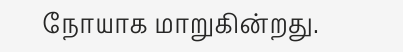நோயாக மாறுகின்றது.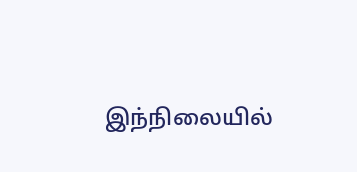இந்நிலையில்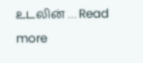உடலின் … Read more